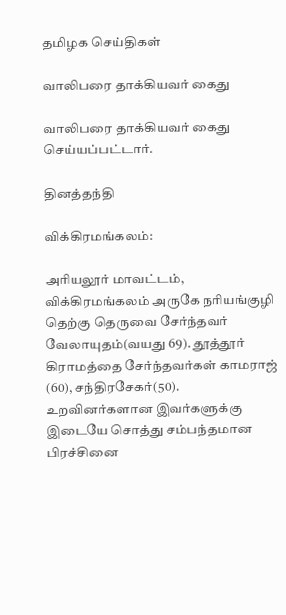தமிழக செய்திகள்

வாலிபரை தாக்கியவர் கைது

வாலிபரை தாக்கியவர் கைது செய்யப்பட்டார்.

தினத்தந்தி

விக்கிரமங்கலம்:

அரியலூர் மாவட்டம், விக்கிரமங்கலம் அருகே நரியங்குழி தெற்கு தெருவை சேர்ந்தவர் வேலாயுதம்(வயது 69). தூத்தூர் கிராமத்தை சேர்ந்தவர்கள் காமராஜ் (60), சந்திரசேகர்(50). உறவினர்களான இவர்களுக்கு இடையே சொத்து சம்பந்தமான பிரச்சினை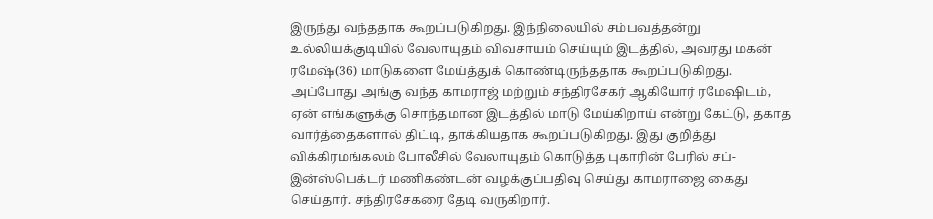இருந்து வந்ததாக கூறப்படுகிறது. இந்நிலையில் சம்பவத்தன்று உல்லியக்குடியில் வேலாயுதம் விவசாயம் செய்யும் இடத்தில், அவரது மகன் ரமேஷ்(36) மாடுகளை மேய்த்துக் கொண்டிருந்ததாக கூறப்படுகிறது. அப்போது அங்கு வந்த காமராஜ் மற்றும் சந்திரசேகர் ஆகியோர் ரமேஷிடம், ஏன் எங்களுக்கு சொந்தமான இடத்தில் மாடு மேய்கிறாய் என்று கேட்டு, தகாத வார்த்தைகளால் திட்டி, தாக்கியதாக கூறப்படுகிறது. இது குறித்து விக்கிரமங்கலம் போலீசில் வேலாயுதம் கொடுத்த புகாரின் பேரில் சப்-இன்ஸ்பெக்டர் மணிகண்டன் வழக்குப்பதிவு செய்து காமராஜை கைது செய்தார். சந்திரசேகரை தேடி வருகிறார்.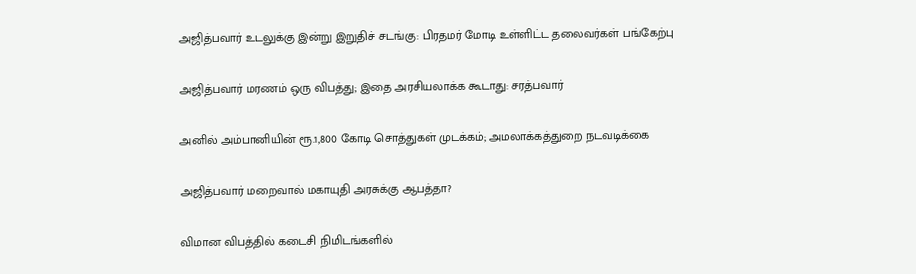அஜித்பவார் உடலுக்கு இன்று இறுதிச் சடங்கு: பிரதமர் மோடி உள்ளிட்ட தலைவர்கள் பங்கேற்பு

அஜித்பவார் மரணம் ஒரு விபத்து; இதை அரசியலாக்க கூடாது: சரத்பவார்

அனில் அம்பானியின் ரூ.1,800 கோடி சொத்துகள் முடக்கம்; அமலாக்கத்துறை நடவடிக்கை

அஜித்பவார் மறைவால் மகாயுதி அரசுக்கு ஆபத்தா?

விமான விபத்தில் கடைசி நிமிடங்களில்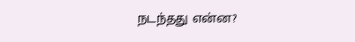நடந்தது என்ன?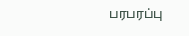பரபரப்பு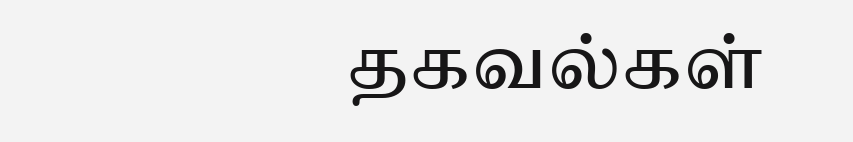தகவல்கள்